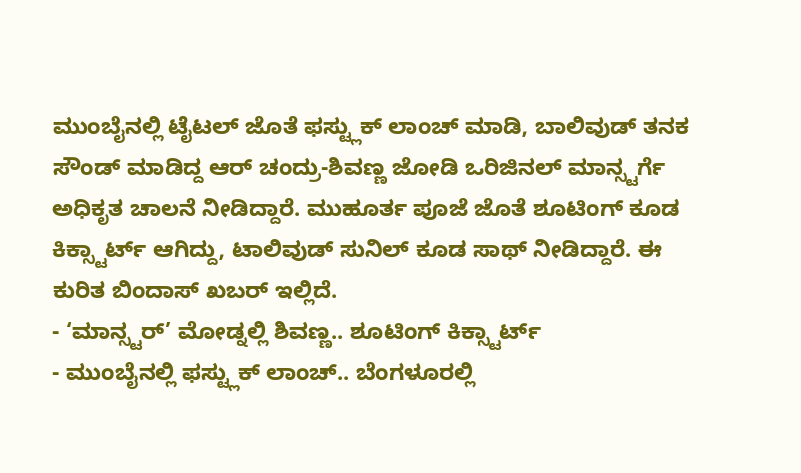ಮುಂಬೈನಲ್ಲಿ ಟೈಟಲ್ ಜೊತೆ ಫಸ್ಟ್ಲುಕ್ ಲಾಂಚ್ ಮಾಡಿ, ಬಾಲಿವುಡ್ ತನಕ ಸೌಂಡ್ ಮಾಡಿದ್ದ ಆರ್ ಚಂದ್ರು-ಶಿವಣ್ಣ ಜೋಡಿ ಒರಿಜಿನಲ್ ಮಾನ್ಸ್ಟರ್ಗೆ ಅಧಿಕೃತ ಚಾಲನೆ ನೀಡಿದ್ದಾರೆ. ಮುಹೂರ್ತ ಪೂಜೆ ಜೊತೆ ಶೂಟಿಂಗ್ ಕೂಡ ಕಿಕ್ಸ್ಟಾರ್ಟ್ ಆಗಿದ್ದು, ಟಾಲಿವುಡ್ ಸುನಿಲ್ ಕೂಡ ಸಾಥ್ ನೀಡಿದ್ದಾರೆ. ಈ ಕುರಿತ ಬಿಂದಾಸ್ ಖಬರ್ ಇಲ್ಲಿದೆ.
- ‘ಮಾನ್ಸ್ಟರ್’ ಮೋಡ್ನಲ್ಲಿ ಶಿವಣ್ಣ.. ಶೂಟಿಂಗ್ ಕಿಕ್ಸ್ಟಾರ್ಟ್
- ಮುಂಬೈನಲ್ಲಿ ಫಸ್ಟ್ಲುಕ್ ಲಾಂಚ್.. ಬೆಂಗಳೂರಲ್ಲಿ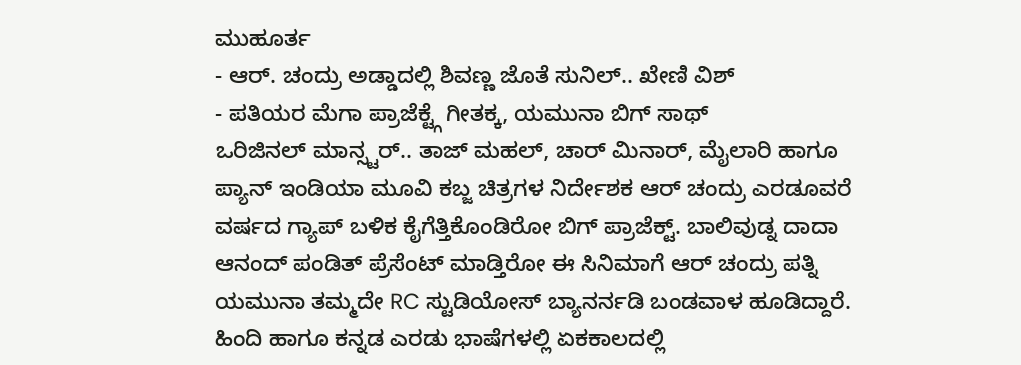ಮುಹೂರ್ತ
- ಆರ್. ಚಂದ್ರು ಅಡ್ಡಾದಲ್ಲಿ ಶಿವಣ್ಣ ಜೊತೆ ಸುನಿಲ್.. ಖೇಣಿ ವಿಶ್
- ಪತಿಯರ ಮೆಗಾ ಪ್ರಾಜೆಕ್ಟ್ಗೆ ಗೀತಕ್ಕ, ಯಮುನಾ ಬಿಗ್ ಸಾಥ್
ಒರಿಜಿನಲ್ ಮಾನ್ಸ್ಟರ್.. ತಾಜ್ ಮಹಲ್, ಚಾರ್ ಮಿನಾರ್, ಮೈಲಾರಿ ಹಾಗೂ ಪ್ಯಾನ್ ಇಂಡಿಯಾ ಮೂವಿ ಕಬ್ಜ ಚಿತ್ರಗಳ ನಿರ್ದೇಶಕ ಆರ್ ಚಂದ್ರು ಎರಡೂವರೆ ವರ್ಷದ ಗ್ಯಾಪ್ ಬಳಿಕ ಕೈಗೆತ್ತಿಕೊಂಡಿರೋ ಬಿಗ್ ಪ್ರಾಜೆಕ್ಟ್. ಬಾಲಿವುಡ್ನ ದಾದಾ ಆನಂದ್ ಪಂಡಿತ್ ಪ್ರೆಸೆಂಟ್ ಮಾಡ್ತಿರೋ ಈ ಸಿನಿಮಾಗೆ ಆರ್ ಚಂದ್ರು ಪತ್ನಿ ಯಮುನಾ ತಮ್ಮದೇ RC ಸ್ಟುಡಿಯೋಸ್ ಬ್ಯಾನರ್ನಡಿ ಬಂಡವಾಳ ಹೂಡಿದ್ದಾರೆ. ಹಿಂದಿ ಹಾಗೂ ಕನ್ನಡ ಎರಡು ಭಾಷೆಗಳಲ್ಲಿ ಏಕಕಾಲದಲ್ಲಿ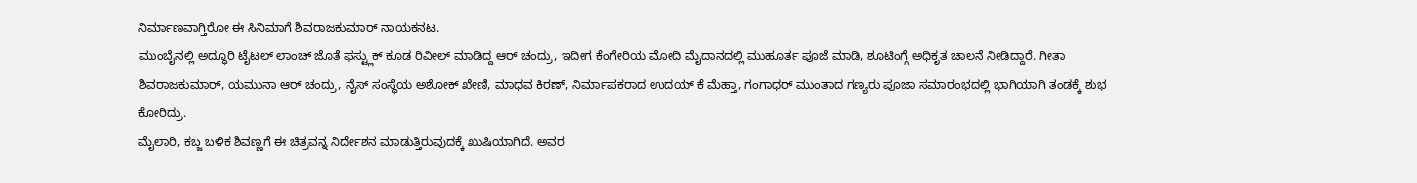ನಿರ್ಮಾಣವಾಗ್ತಿರೋ ಈ ಸಿನಿಮಾಗೆ ಶಿವರಾಜಕುಮಾರ್ ನಾಯಕನಟ.
ಮುಂಬೈನಲ್ಲಿ ಅದ್ಧೂರಿ ಟೈಟಲ್ ಲಾಂಚ್ ಜೊತೆ ಫಸ್ಟ್ಲುಕ್ ಕೂಡ ರಿವೀಲ್ ಮಾಡಿದ್ದ ಆರ್ ಚಂದ್ರು, ಇದೀಗ ಕೆಂಗೇರಿಯ ಮೋದಿ ಮೈದಾನದಲ್ಲಿ ಮುಹೂರ್ತ ಪೂಜೆ ಮಾಡಿ, ಶೂಟಿಂಗ್ಗೆ ಅಧಿಕೃತ ಚಾಲನೆ ನೀಡಿದ್ದಾರೆ. ಗೀತಾ ಶಿವರಾಜಕುಮಾರ್, ಯಮುನಾ ಆರ್ ಚಂದ್ರು, ನೈಸ್ ಸಂಸ್ಥೆಯ ಅಶೋಕ್ ಖೇಣಿ, ಮಾಧವ ಕಿರಣ್, ನಿರ್ಮಾಪಕರಾದ ಉದಯ್ ಕೆ ಮೆಹ್ತಾ, ಗಂಗಾಧರ್ ಮುಂತಾದ ಗಣ್ಯರು ಪೂಜಾ ಸಮಾರಂಭದಲ್ಲಿ ಭಾಗಿಯಾಗಿ ತಂಡಕ್ಕೆ ಶುಭ ಕೋರಿದ್ರು.
ಮೈಲಾರಿ, ಕಬ್ಜ ಬಳಿಕ ಶಿವಣ್ಣಗೆ ಈ ಚಿತ್ರವನ್ನ ನಿರ್ದೇಶನ ಮಾಡುತ್ತಿರುವುದಕ್ಕೆ ಖುಷಿಯಾಗಿದೆ. ಅವರ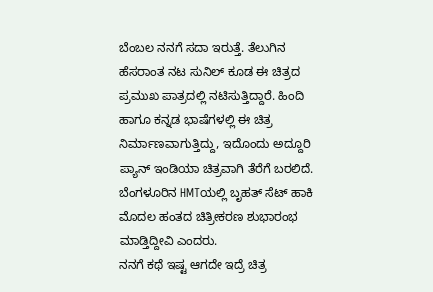ಬೆಂಬಲ ನನಗೆ ಸದಾ ಇರುತ್ತೆ. ತೆಲುಗಿನ ಹೆಸರಾಂತ ನಟ ಸುನಿಲ್ ಕೂಡ ಈ ಚಿತ್ರದ ಪ್ರಮುಖ ಪಾತ್ರದಲ್ಲಿ ನಟಿಸುತ್ತಿದ್ದಾರೆ. ಹಿಂದಿ ಹಾಗೂ ಕನ್ನಡ ಭಾಷೆಗಳಲ್ಲಿ ಈ ಚಿತ್ರ ನಿರ್ಮಾಣವಾಗುತ್ತಿದ್ದು, ಇದೊಂದು ಅದ್ದೂರಿ ಪ್ಯಾನ್ ಇಂಡಿಯಾ ಚಿತ್ರವಾಗಿ ತೆರೆಗೆ ಬರಲಿದೆ. ಬೆಂಗಳೂರಿನ HMTಯಲ್ಲಿ ಬೃಹತ್ ಸೆಟ್ ಹಾಕಿ ಮೊದಲ ಹಂತದ ಚಿತ್ರೀಕರಣ ಶುಭಾರಂಭ ಮಾಡ್ತಿದ್ದೀವಿ ಎಂದರು.
ನನಗೆ ಕಥೆ ಇಷ್ಟ ಆಗದೇ ಇದ್ರೆ ಚಿತ್ರ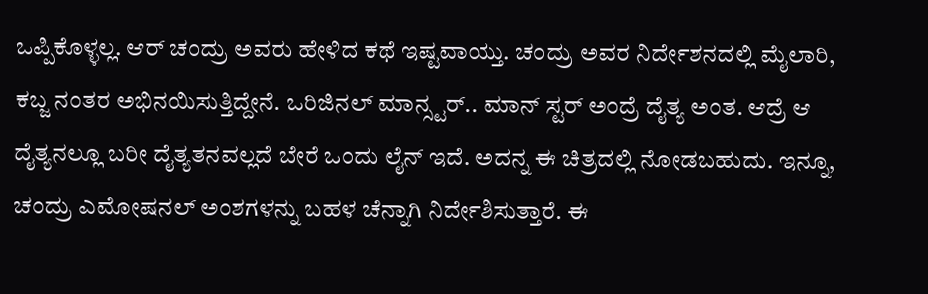ಒಪ್ಪಿಕೊಳ್ಳಲ್ಲ. ಆರ್ ಚಂದ್ರು ಅವರು ಹೇಳಿದ ಕಥೆ ಇಷ್ಟವಾಯ್ತು. ಚಂದ್ರು ಅವರ ನಿರ್ದೇಶನದಲ್ಲಿ ಮೈಲಾರಿ, ಕಬ್ಜ ನಂತರ ಅಭಿನಯಿಸುತ್ತಿದ್ದೇನೆ. ಒರಿಜಿನಲ್ ಮಾನ್ಸ್ಟರ್.. ಮಾನ್ ಸ್ಟರ್ ಅಂದ್ರೆ ದೈತ್ಯ ಅಂತ. ಆದ್ರೆ ಆ ದೈತ್ಯನಲ್ಲೂ ಬರೀ ದೈತ್ಯತನವಲ್ಲದೆ ಬೇರೆ ಒಂದು ಲೈನ್ ಇದೆ. ಅದನ್ನ ಈ ಚಿತ್ರದಲ್ಲಿ ನೋಡಬಹುದು. ಇನ್ನೂ, ಚಂದ್ರು ಎಮೋಷನಲ್ ಅಂಶಗಳನ್ನು ಬಹಳ ಚೆನ್ನಾಗಿ ನಿರ್ದೇಶಿಸುತ್ತಾರೆ. ಈ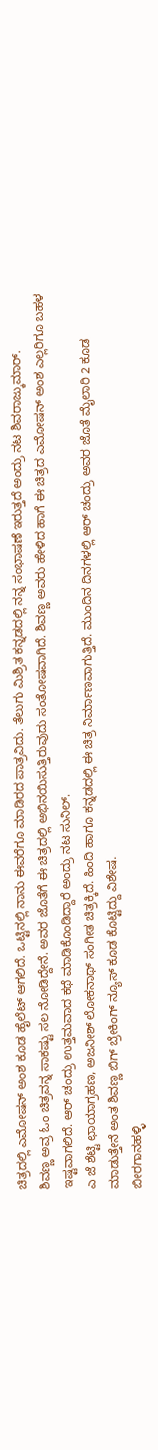ಚಿತ್ರದಲ್ಲಿ ಎಮೋಷನ್ ಅಂಶ ಕೂಡ ಹೈಲೆಟ್ ಆಗಲಿದೆ. ಒಟ್ಟಿನಲ್ಲಿ ನಾನು ಈವರೆಗೂ ಮಾಡಿರದ ಪಾತ್ರವಿದು. ತೆಲುಗು ಮಿಶ್ರಿತ ಕನ್ನಡದಲ್ಲಿ ನನ್ನ ಸಂಭಾಷಣೆ ಇರುತ್ತದೆ ಅಂದ್ರು ನಟ ಶಿವರಾಜ್ಕುಮಾರ್.
ಶಿವಣ್ಣ ಅವ್ರ ಓಂ ಚಿತ್ರವನ್ನ ಸಾಕಷ್ಟು ಸಲ ನೋಡಿದ್ದೇನೆ. ಅವರ ಜೊತೆಗೆ ಈ ಚಿತ್ರದಲ್ಲಿ ಅಭಿನಯಿಸುತ್ತಿರುವುದು ಸಂತೋಷವಾಗಿದೆ. ಶಿವಣ್ಣ ಅವರು ಹೇಳಿದ ಹಾಗೆ ಈ ಚಿತ್ರದ ಎಮೋಷನ್ ಅಂಶ ಎಲ್ಲರಿಗೂ ಬಹಳ ಇಷ್ಟವಾಗಲಿದೆ. ಆರ್ ಚಂದ್ರು ಉತ್ತಮವಾದ ಕಥೆ ಮಾಡಿಕೊಂಡಿದ್ದಾರೆ ಅಂದ್ರು ನಟ ಸುನಿಲ್.
ಎ ಜೆ ಶೆಟ್ಟಿ ಛಾಯಾಗ್ರಹಣ, ಅಜನೀಶ್ ಲೋಕನಾಥ್ ಸಂಗೀತ ಚಿತ್ರಕ್ಕಿದೆ. ಹಿಂದಿ ಹಾಗೂ ಕನ್ನಡದಲ್ಲಿ ಈ ಚಿತ್ರ ನಿರ್ಮಾಣವಾಗುತ್ತಿದೆ. ಮುಂದಿನ ದಿನಗಳಲ್ಲಿ ಆರ್ ಚಂದ್ರು ಅವರ ಜೊತೆ ಮೈಲಾರಿ 2 ಕೂಡ ಮಾಡುತ್ತೇನೆ ಅಂತ ಶಿವಣ್ಣ ಬಿಗ್ ಬ್ರೇಕಿಂಗ್ ನ್ಯೂಸ್ ಕೂಡ ಕೊಟ್ಟಿದ್ದು ವಿಶೇಷ.
ಬೀರಗಾನಹಳ್ಳಿ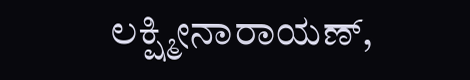ಲಕ್ಷ್ಮೀನಾರಾಯಣ್,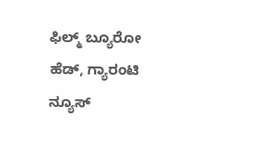ಫಿಲ್ಮ್ ಬ್ಯೂರೋ ಹೆಡ್, ಗ್ಯಾರಂಟಿ ನ್ಯೂಸ್